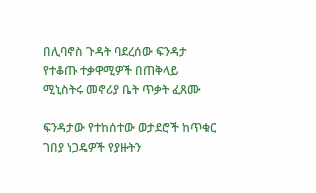በሊባኖስ ጉዳት ባደረሰው ፍንዳታ የተቆጡ ተቃዋሚዎች በጠቅላይ ሚኒስትሩ መኖሪያ ቤት ጥቃት ፈጸሙ

ፍንዳታው የተከሰተው ወታደሮች ከጥቁር ገበያ ነጋዴዎች የያዙትን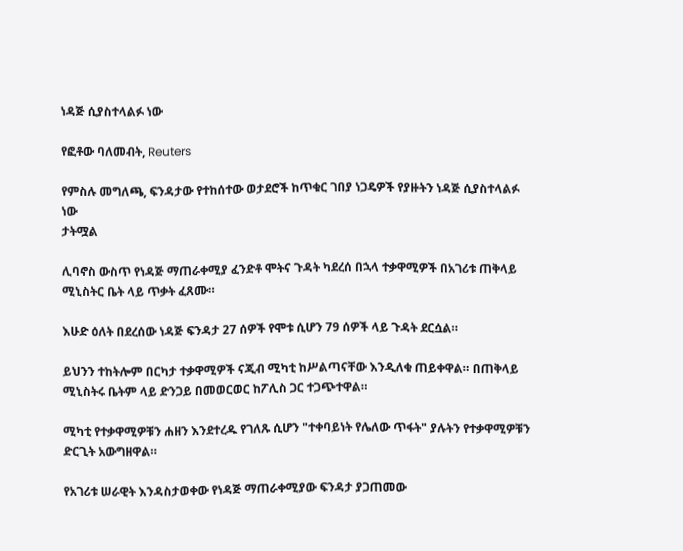ነዳጅ ሲያስተላልፉ ነው

የፎቶው ባለመብት, Reuters

የምስሉ መግለጫ, ፍንዳታው የተከሰተው ወታደሮች ከጥቁር ገበያ ነጋዴዎች የያዙትን ነዳጅ ሲያስተላልፉ ነው
ታትሟል

ሊባኖስ ውስጥ የነዳጅ ማጠራቀሚያ ፈንድቶ ሞትና ጉዳት ካደረሰ በኋላ ተቃዋሚዎች በአገሪቱ ጠቅላይ ሚኒስትር ቤት ላይ ጥቃት ፈጸሙ።

እሁድ ዕለት በደረሰው ነዳጅ ፍንዳታ 27 ሰዎች የሞቱ ሲሆን 79 ሰዎች ላይ ጉዳት ደርሷል።

ይህንን ተከትሎም በርካታ ተቃዋሚዎች ናጂብ ሚካቲ ከሥልጣናቸው እንዲለቁ ጠይቀዋል። በጠቅላይ ሚኒስትሩ ቤትም ላይ ድንጋይ በመወርወር ከፖሊስ ጋር ተጋጭተዋል።

ሚካቲ የተቃዋሚዎቹን ሐዘን እንደተረዱ የገለጹ ሲሆን "ተቀባይነት የሌለው ጥፋት" ያሉትን የተቃዋሚዎቹን ድርጊት አውግዘዋል።

የአገሪቱ ሠራዊት እንዳስታወቀው የነዳጅ ማጠራቀሚያው ፍንዳታ ያጋጠመው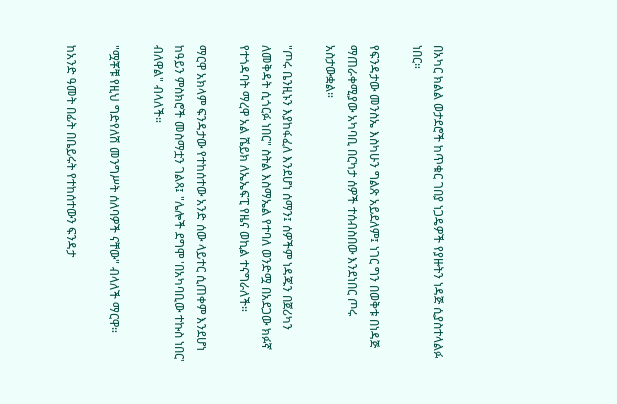በአካር ክልል ወታደሮች ከጥቁር ገበያ ነጋዴዎች የያዙትን ነዳጅ ሲያስተላልፉ ነበር።

የፍንዳታው መንስኤ እስካሁን ግልጽ አይደለም፤ ነገር ግን በወቅቱ በነዳጅ ማጠራቀሚያው አካባቢ በርካታ ሰዎች ተሰብስበው እንደነበር ጦሩ አስታውቋል።

"ጦሩ ቤንዚኑን እያከፋፈለ እንደሆነ ሰማን፤ ሰዎችም ነዳጁን በጀሪካን ለመቅዳት ሲጎርፉ ነበር" ስትል እስማኤል የተባለ ወንድሟ በአደጋው ክፉኛ የተጎዳባት ማረዋ አል ሼይክ ለኤኤፍፒ የዜና ወኪል ተናግራለች።

ማርዋ አክላም ፍንዳታው የተከሰተው አንድ ሰው ላይተር ሲጠቀም እንደሆነ ከዓይን ምስክሮች መስማቷን ገልጻ፤ "ሌሎች ደግሞ 'በአካባቢው ተኩስ ነበር' ብለዋል" ብላለች።

"ሟቾቹ የዚህ ግድየለሽ መንግሥት ሰለባዎች ናቸው" ብላለች ማርዋ።

ከአንድ ዓመት በፊት በቤይሩት የተከሰተውን ፍንዳታ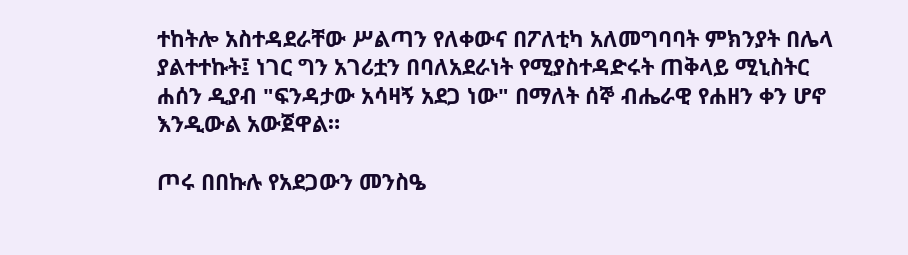ተከትሎ አስተዳደራቸው ሥልጣን የለቀውና በፖለቲካ አለመግባባት ምክንያት በሌላ ያልተተኩት፤ ነገር ግን አገሪቷን በባለአደራነት የሚያስተዳድሩት ጠቅላይ ሚኒስትር ሐሰን ዲያብ "ፍንዳታው አሳዛኝ አደጋ ነው" በማለት ሰኞ ብሔራዊ የሐዘን ቀን ሆኖ እንዲውል አውጀዋል።

ጦሩ በበኩሉ የአደጋውን መንስዔ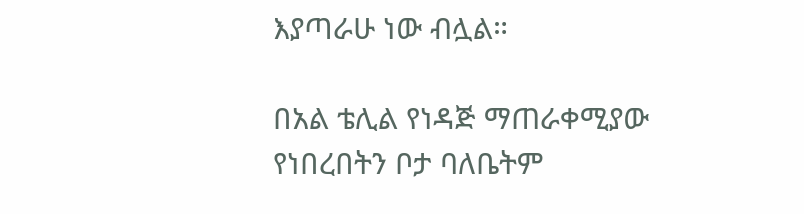እያጣራሁ ነው ብሏል።

በአል ቴሊል የነዳጅ ማጠራቀሚያው የነበረበትን ቦታ ባለቤትም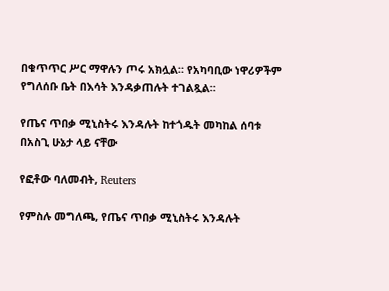በቁጥጥር ሥር ማዋሉን ጦሩ አክሏል። የአካባቢው ነዋሪዎችም የግለሰቡ ቤት በእሳት እንዳቃጠሉት ተገልጿል።

የጤና ጥበቃ ሚኒስትሩ እንዳሉት ከተጎዱት መካከል ሰባቱ በአስጊ ሁኔታ ላይ ናቸው

የፎቶው ባለመብት, Reuters

የምስሉ መግለጫ, የጤና ጥበቃ ሚኒስትሩ እንዳሉት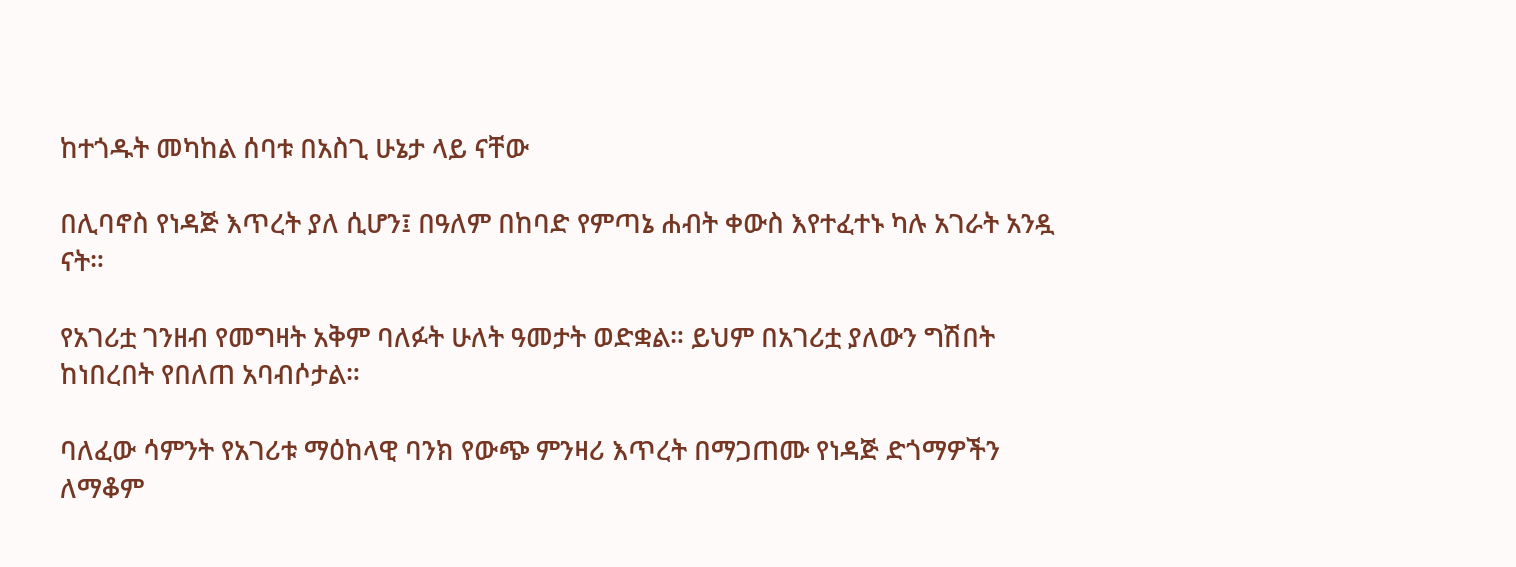ከተጎዱት መካከል ሰባቱ በአስጊ ሁኔታ ላይ ናቸው

በሊባኖስ የነዳጅ እጥረት ያለ ሲሆን፤ በዓለም በከባድ የምጣኔ ሐብት ቀውስ እየተፈተኑ ካሉ አገራት አንዷ ናት።

የአገሪቷ ገንዘብ የመግዛት አቅም ባለፉት ሁለት ዓመታት ወድቋል። ይህም በአገሪቷ ያለውን ግሽበት ከነበረበት የበለጠ አባብሶታል።

ባለፈው ሳምንት የአገሪቱ ማዕከላዊ ባንክ የውጭ ምንዛሪ እጥረት በማጋጠሙ የነዳጅ ድጎማዎችን ለማቆም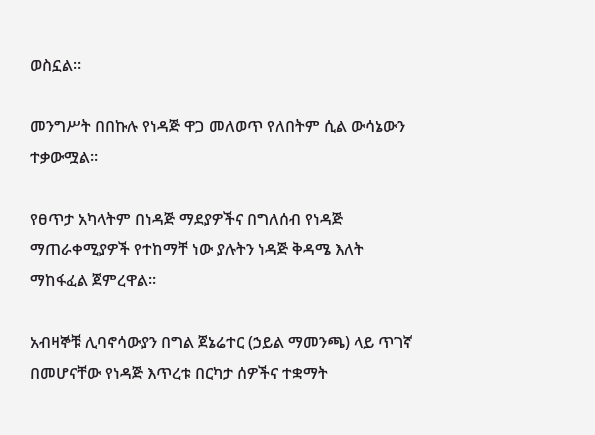ወስኗል።

መንግሥት በበኩሉ የነዳጅ ዋጋ መለወጥ የለበትም ሲል ውሳኔውን ተቃውሟል።

የፀጥታ አካላትም በነዳጅ ማደያዎችና በግለሰብ የነዳጅ ማጠራቀሚያዎች የተከማቸ ነው ያሉትን ነዳጅ ቅዳሜ እለት ማከፋፈል ጀምረዋል።

አብዛኞቹ ሊባኖሳውያን በግል ጀኔሬተር (ኃይል ማመንጫ) ላይ ጥገኛ በመሆናቸው የነዳጅ እጥረቱ በርካታ ሰዎችና ተቋማት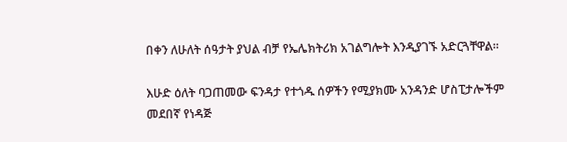በቀን ለሁለት ሰዓታት ያህል ብቻ የኤሌክትሪክ አገልግሎት እንዲያገኙ አድርጓቸዋል።

እሁድ ዕለት ባጋጠመው ፍንዳታ የተጎዱ ሰዎችን የሚያክሙ አንዳንድ ሆስፒታሎችም መደበኛ የነዳጅ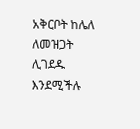አቅርቦት ከሌለ ለመዝጋት ሊገደዱ እንደሚችሉ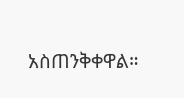አስጠንቅቀዋል።